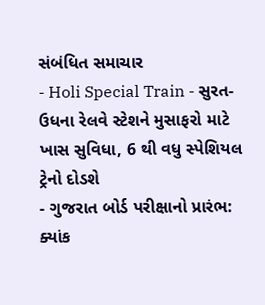સંબંધિત સમાચાર
- Holi Special Train - સુરત-ઉધના રેલવે સ્ટેશને મુસાફરો માટે ખાસ સુવિધા, 6 થી વધુ સ્પેશિયલ ટ્રેનો દોડશે
- ગુજરાત બોર્ડ પરીક્ષાનો પ્રારંભ: ક્યાંક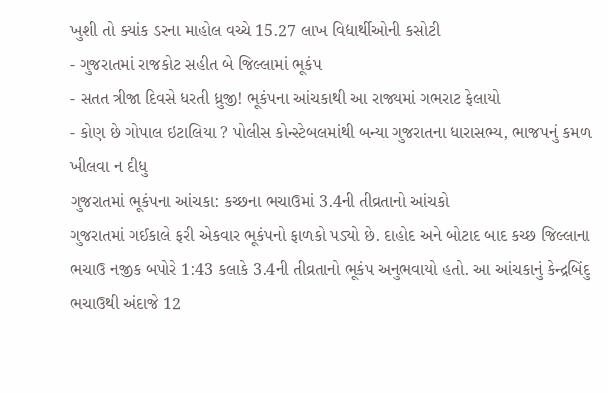ખુશી તો ક્યાંક ડરના માહોલ વચ્ચે 15.27 લાખ વિદ્યાર્થીઓની કસોટી
- ગુજરાતમાં રાજકોટ સહીત બે જિલ્લામાં ભૂકંપ
- સતત ત્રીજા દિવસે ધરતી ધ્રુજી! ભૂકંપના આંચકાથી આ રાજ્યમાં ગભરાટ ફેલાયો
- કોણ છે ગોપાલ ઇટાલિયા ? પોલીસ કોન્સ્ટેબલમાંથી બન્યા ગુજરાતના ધારાસભ્ય, ભાજપનું કમળ ખીલવા ન દીધુ
ગુજરાતમાં ભૂકંપના આંચકા: કચ્છના ભચાઉમાં 3.4ની તીવ્રતાનો આંચકો
ગુજરાતમાં ગઈકાલે ફરી એકવાર ભૂકંપનો ફાળકો પડ્યો છે. દાહોદ અને બોટાદ બાદ કચ્છ જિલ્લાના ભચાઉ નજીક બપોરે 1:43 કલાકે 3.4ની તીવ્રતાનો ભૂકંપ અનુભવાયો હતો. આ આંચકાનું કેન્દ્રબિંદુ ભચાઉથી અંદાજે 12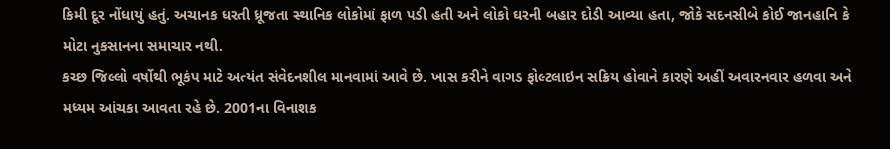કિમી દૂર નોંધાયું હતું. અચાનક ધરતી ધ્રૂજતા સ્થાનિક લોકોમાં ફાળ પડી હતી અને લોકો ઘરની બહાર દોડી આવ્યા હતા, જોકે સદનસીબે કોઈ જાનહાનિ કે મોટા નુકસાનના સમાચાર નથી.
કચ્છ જિલ્લો વર્ષોથી ભૂકંપ માટે અત્યંત સંવેદનશીલ માનવામાં આવે છે. ખાસ કરીને વાગડ ફોલ્ટલાઇન સક્રિય હોવાને કારણે અહીં અવારનવાર હળવા અને મધ્યમ આંચકા આવતા રહે છે. 2001ના વિનાશક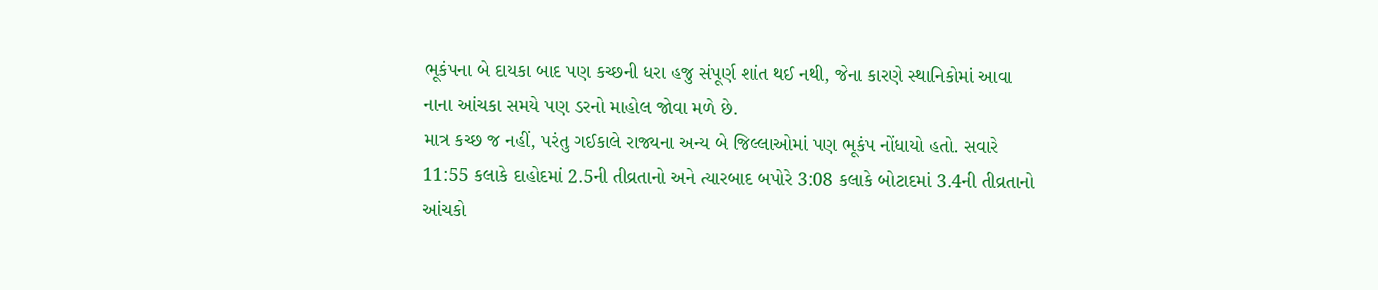ભૂકંપના બે દાયકા બાદ પણ કચ્છની ધરા હજુ સંપૂર્ણ શાંત થઈ નથી, જેના કારણે સ્થાનિકોમાં આવા નાના આંચકા સમયે પણ ડરનો માહોલ જોવા મળે છે.
માત્ર કચ્છ જ નહીં, પરંતુ ગઈકાલે રાજ્યના અન્ય બે જિલ્લાઓમાં પણ ભૂકંપ નોંધાયો હતો. સવારે 11:55 કલાકે દાહોદમાં 2.5ની તીવ્રતાનો અને ત્યારબાદ બપોરે 3:08 કલાકે બોટાદમાં 3.4ની તીવ્રતાનો આંચકો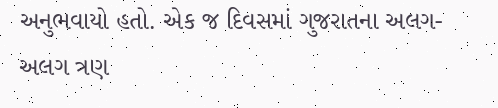અનુભવાયો હતો. એક જ દિવસમાં ગુજરાતના અલગ-અલગ ત્રણ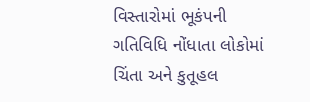વિસ્તારોમાં ભૂકંપની ગતિવિધિ નોંધાતા લોકોમાં ચિંતા અને કુતૂહલ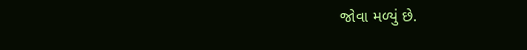જોવા મળ્યું છે.